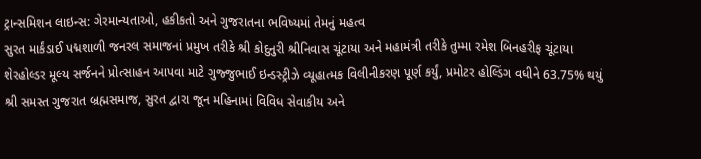ટ્રાન્સમિશન લાઇન્સ: ગેરમાન્યતાઓ, હકીકતો અને ગુજરાતના ભવિષ્યમાં તેમનું મહત્વ
સુરત માર્કંડાઈ પદ્મશાળી જનરલ સમાજનાં પ્રમુખ તરીકે શ્રી કોદુનુરી શ્રીનિવાસ ચૂંટાયા અને મહામંત્રી તરીકે તુમ્મા રમેશ બિનહરીફ ચૂંટાયા
શેરહોલ્ડર મૂલ્ય સર્જનને પ્રોત્સાહન આપવા માટે ગુજ્જુભાઈ ઇન્ડસ્ટ્રીઝે વ્યૂહાત્મક વિલીનીકરણ પૂર્ણ કર્યું, પ્રમોટર હોલ્ડિંગ વધીને 63.75% થયું
શ્રી સમસ્ત ગુજરાત બ્રહ્મસમાજ, સુરત દ્વારા જૂન મહિનામાં વિવિધ સેવાકીય અને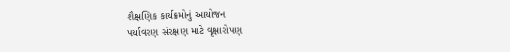શૈક્ષણિક કાર્યક્રમોનું આયોજન
પર્યાવરણ સંરક્ષણ માટે વૃક્ષારોપણ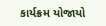કાર્યક્રમ યોજાયો